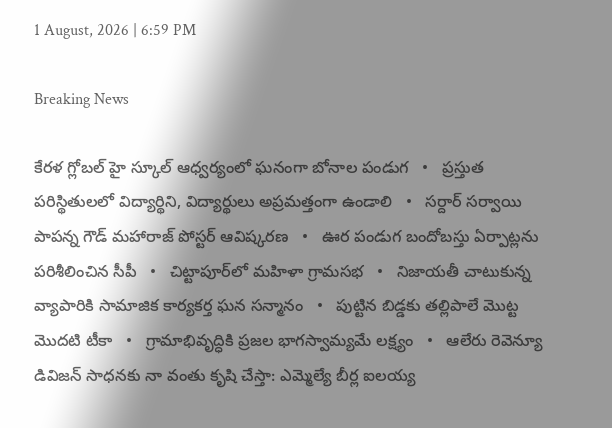1 August, 2026 | 6:59 PM

Breaking News

కేరళ గ్లోబల్ హై స్కూల్ ఆధ్వర్యంలో ఘనంగా బోనాల పండుగ   •   ప్రస్తుత పరిస్థితులలో విద్యార్థిని, విద్యార్థులు అప్రమత్తంగా ఉండాలి   •   సర్దార్ సర్వాయి పాపన్న గౌడ్ మహారాజ్ పోస్టర్ ఆవిష్కరణ   •   ఊర పండుగ బందోబస్తు ఏర్పాట్లను పరిశీలించిన సీపీ   •   చిట్టాపూర్‌లో మహిళా గ్రామసభ   •   నిజాయతీ చాటుకున్న వ్యాపారికి సామాజిక కార్యకర్త ఘన సన్మానం   •   పుట్టిన బిడ్డకు తల్లిపాలే మొట్ట మొదటి టీకా   •   గ్రామాభివృద్ధికి ప్రజల భాగస్వామ్యమే లక్ష్యం   •   ఆలేరు రెవెన్యూ డివిజన్ సాధనకు నా వంతు కృషి చేస్తా: ఎమ్మెల్యే బీర్ల ఐలయ్య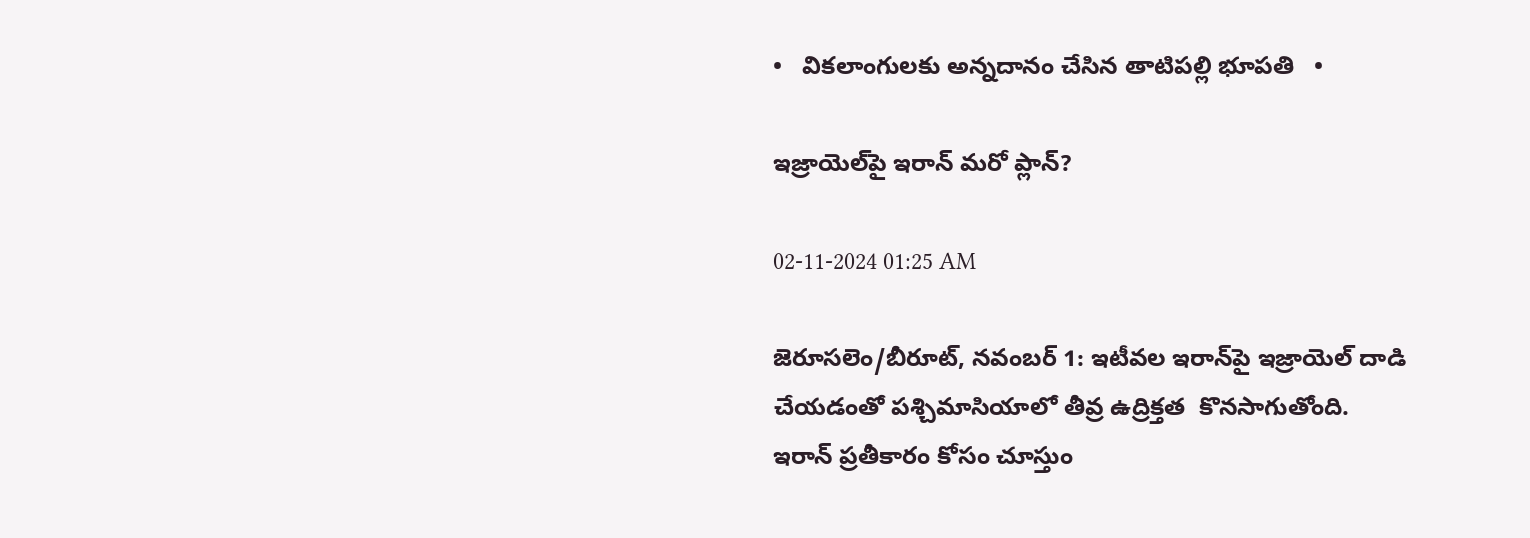•   వికలాంగులకు అన్నదానం చేసిన తాటిపల్లి భూపతి   •

ఇజ్రాయెల్‌పై ఇరాన్ మరో ప్లాన్?

02-11-2024 01:25 AM

జెరూసలెం/బీరూట్, నవంబర్ 1: ఇటీవల ఇరాన్‌పై ఇజ్రాయెల్ దాడి చేయడంతో పశ్చిమాసియాలో తీవ్ర ఉద్రిక్తత  కొనసాగుతోంది. ఇరాన్ ప్రతీకారం కోసం చూస్తుం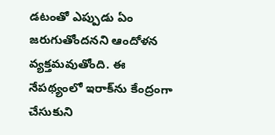డటంతో ఎప్పుడు ఏం జరుగుతోందనని ఆందోళన వ్యక్తమవుతోంది. ఈ నేపథ్యంలో ఇరాక్‌ను కేంద్రంగా చేసుకుని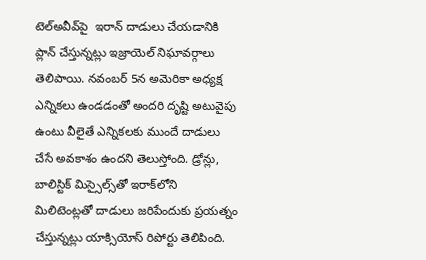టెల్‌అవీవ్‌పై  ఇరాన్ దాడులు చేయడానికి ప్లాన్ చేస్తున్నట్లు ఇజ్రాయెల్ నిఘావర్గాలు తెలిపాయి. నవంబర్ 5న అమెరికా అధ్యక్ష ఎన్నికలు ఉండడంతో అందరి దృష్టి అటువైపు ఉంటు వీలైతే ఎన్నికలకు ముందే దాడులు చేసే అవకాశం ఉందని తెలుస్తోంది. డ్రోన్లు, బాలిస్టిక్ మిస్సైల్స్‌తో ఇరాక్‌లోని మిలిటెంట్లతో దాడులు జరిపేందుకు ప్రయత్నం చేస్తున్నట్లు యాక్సియోస్ రిపోర్టు తెలిపింది.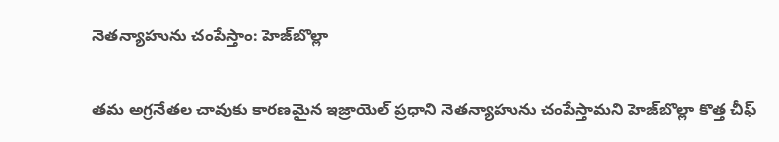నెతన్యాహును చంపేస్తాం: హెజ్‌బొల్లా

తమ అగ్రనేతల చావుకు కారణమైన ఇజ్రాయెల్ ప్రధాని నెతన్యాహును చంపేస్తామని హెజ్‌బొల్లా కొత్త చీఫ్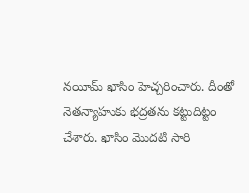నయీమ్ ఖాసిం హెచ్చరించారు. దీంతో నెతన్యాహుకు భద్రతను కట్టుదిట్టం చేశారు. ఖాసిం మొదటి సారి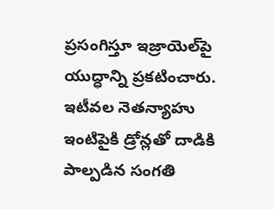ప్రసంగిస్తూ ఇజ్రాయెల్‌పై యుద్ధాన్ని ప్రకటించారు. ఇటీవల నెతన్యాహు ఇంటిపైకి డ్రోన్లతో దాడికి పాల్పడిన సంగతి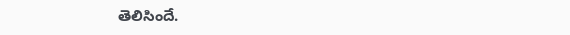తెలిసిందే.